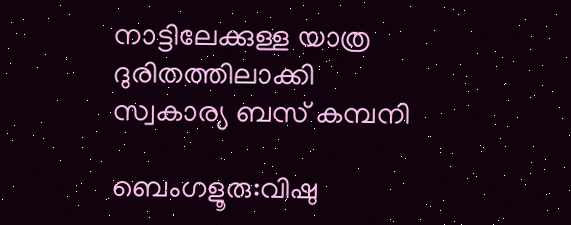നാട്ടിലേക്കുള്ള യാത്ര ദുരിതത്തിലാക്കി സ്വകാര്യ ബസ് കമ്പനി

ബെംഗളൂരു:വിഷു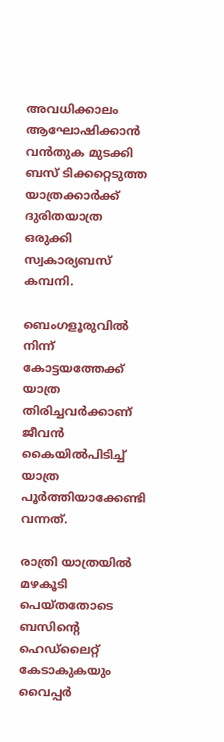അവധിക്കാലം ആഘോഷിക്കാൻ വൻതുക മുടക്കി ബസ് ടിക്കറ്റെടുത്ത യാത്രക്കാർക്ക് ദുരിതയാത്ര ഒരുക്കി സ്വകാര്യബസ് കമ്പനി.

ബെംഗളൂരുവില്‍ നിന്ന് കോട്ടയത്തേക്ക് യാത്ര തിരിച്ചവർക്കാണ് ജീവൻ കൈയില്‍പിടിച്ച്‌ യാത്ര പൂർത്തിയാക്കേണ്ടി വന്നത്.

രാത്രി യാത്രയില്‍ മഴകൂടി പെയ്തതോടെ ബസിന്റെ ഹെഡ്ലൈറ്റ് കേടാകുകയും വൈപ്പർ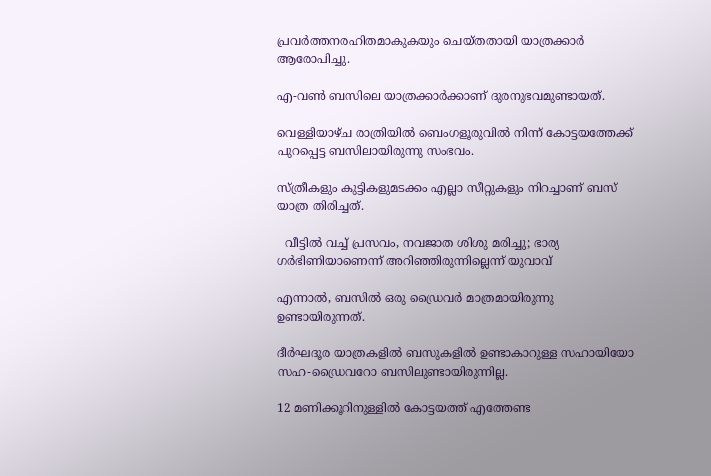പ്രവർത്തനരഹിതമാകുകയും ചെയ്തതായി യാത്രക്കാർ ആരോപിച്ചു.

എ-വണ്‍ ബസിലെ യാത്രക്കാർക്കാണ് ദുരനുഭവമുണ്ടായത്.

വെള്ളിയാഴ്ച രാത്രിയില്‍ ബെംഗളൂരുവില്‍ നിന്ന് കോട്ടയത്തേക്ക് പുറപ്പെട്ട ബസിലായിരുന്നു സംഭവം.

സ്ത്രീകളും കുട്ടികളുമടക്കം എല്ലാ സീറ്റുകളും നിറച്ചാണ് ബസ് യാത്ര തിരിച്ചത്.

  വീട്ടിൽ വച്ച് പ്രസവം, നവജാത ശിശു മരിച്ചു; ഭാര്യ ഗർഭിണിയാണെന്ന് അറിഞ്ഞിരുന്നില്ലെന്ന് യുവാവ്

എന്നാല്‍, ബസില്‍ ഒരു ഡ്രൈവർ മാത്രമായിരുന്നു ഉണ്ടായിരുന്നത്.

ദീർഘദൂര യാത്രകളില്‍ ബസുകളില്‍ ഉണ്ടാകാറുള്ള സഹായിയോ സഹ-ഡ്രൈവറോ ബസിലുണ്ടായിരുന്നില്ല.

12 മണിക്കൂറിനുള്ളില്‍ കോട്ടയത്ത് എത്തേണ്ട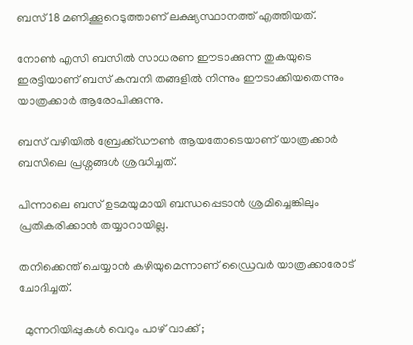ബസ് 18 മണിക്കൂറെടുത്താണ് ലക്ഷ്യസ്ഥാനത്ത് എത്തിയത്.

നോണ്‍ എസി ബസില്‍ സാധരണ ഈടാക്കുന്ന തുകയുടെ ഇരട്ടിയാണ് ബസ് കമ്പനി തങ്ങളില്‍ നിന്നും ഈടാക്കിയതെന്നും യാത്രക്കാർ ആരോപിക്കുന്നു.

ബസ് വഴിയില്‍ ബ്രേക്ക്ഡൗണ്‍ ആയതോടെയാണ് യാത്രക്കാർ ബസിലെ പ്രശ്നങ്ങള്‍ ശ്രദ്ധിച്ചത്.

പിന്നാലെ ബസ് ഉടമയുമായി ബന്ധപ്പെടാൻ ശ്രമിച്ചെങ്കിലും പ്രതികരിക്കാൻ തയ്യാറായില്ല.

തനിക്കെന്ത് ചെയ്യാൻ കഴിയുമെന്നാണ് ഡ്രൈവർ യാത്രക്കാരോട് ചോദിച്ചത്.

  മുന്നറിയിപ്പുകൾ വെറും പാഴ് വാക്ക് ;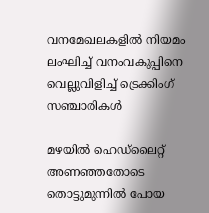വനമേഖലകളിൽ നിയമം ലംഘിച്ച് വനംവകുപ്പിനെ വെല്ലുവിളിച്ച് ട്രെക്കിംഗ് സഞ്ചാരികൾ

മഴയില്‍ ഹെഡ്ലൈറ്റ് അണഞ്ഞതോടെ തൊട്ടുമുന്നില്‍ പോയ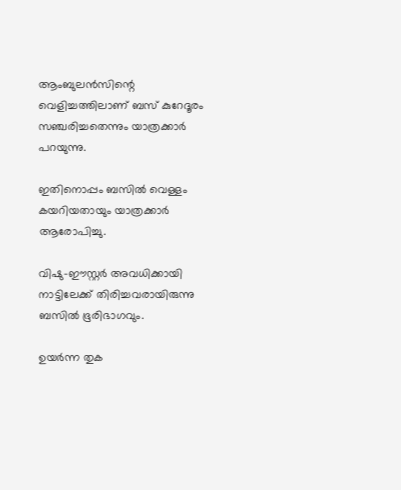ആംബുലൻസിന്റെ വെളിച്ചത്തിലാണ് ബസ് കുറേദൂരം സഞ്ചരിച്ചതെന്നും യാത്രക്കാർ പറയുന്നു.

ഇതിനൊപ്പം ബസില്‍ വെള്ളം കയറിയതായും യാത്രക്കാർ ആരോപിച്ചു.

വിഷു-ഈസ്റ്റർ അവധിക്കായി നാട്ടിലേക്ക് തിരിച്ചവരായിരുന്നു ബസില്‍ ഭൂരിഭാഗവും.

ഉയർന്ന തുക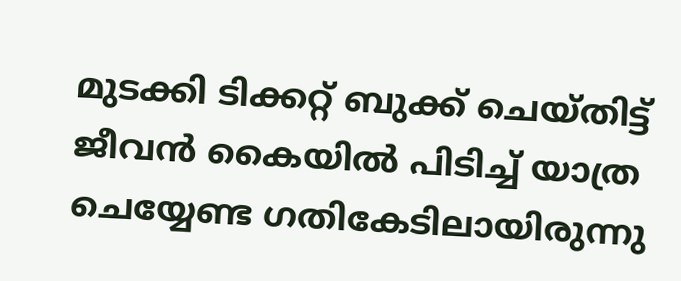മുടക്കി ടിക്കറ്റ് ബുക്ക് ചെയ്തിട്ട് ജീവൻ കൈയില്‍ പിടിച്ച്‌ യാത്ര ചെയ്യേണ്ട ഗതികേടിലായിരുന്നു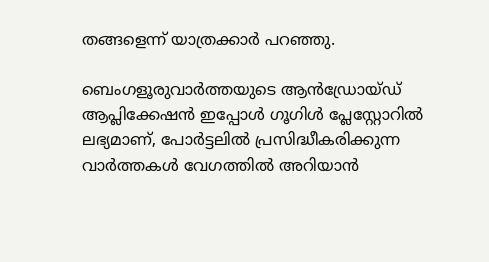തങ്ങളെന്ന് യാത്രക്കാർ പറഞ്ഞു.

ബെംഗളൂരുവാർത്തയുടെ ആൻഡ്രോയ്ഡ് ആപ്ലിക്കേഷൻ ഇപ്പോൾ ഗൂഗിൾ പ്ലേസ്റ്റോറിൽ ലഭ്യമാണ്, പോർട്ടലിൽ പ്രസിദ്ധീകരിക്കുന്ന വാർത്തകൾ വേഗത്തിൽ അറിയാൻ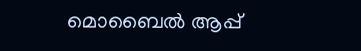മൊബൈൽ ആപ്പ്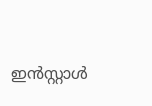ഇൻസ്റ്റാൾ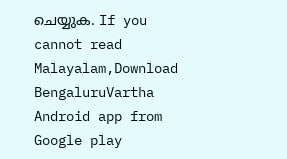ചെയ്യുക. If you cannot read Malayalam,Download BengaluruVartha Android app from Google play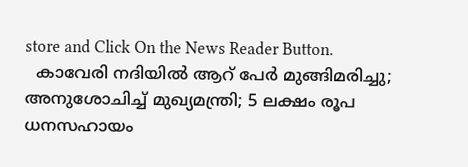store and Click On the News Reader Button.
  കാവേരി നദിയിൽ ആറ് പേർ മുങ്ങിമരിച്ചു; അനുശോചിച്ച് മുഖ്യമന്ത്രി; 5 ലക്ഷം രൂപ ധനസഹായം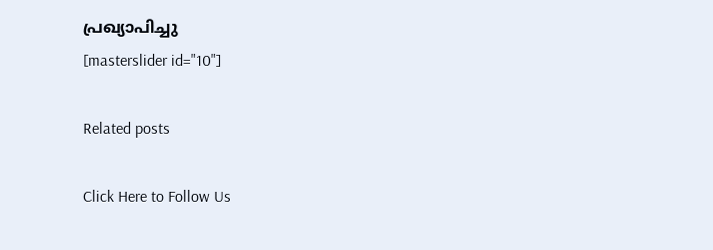പ്രഖ്യാപിച്ചു
[masterslider id="10"]

Related posts

Click Here to Follow Us